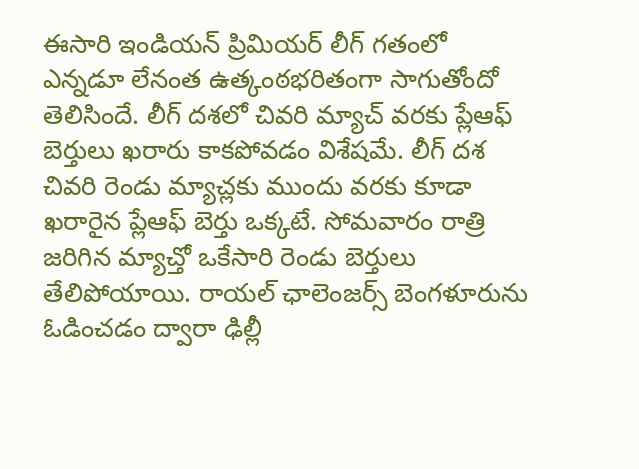ఈసారి ఇండియన్ ప్రిమియర్ లీగ్ గతంలో ఎన్నడూ లేనంత ఉత్కంఠభరితంగా సాగుతోందో తెలిసిందే. లీగ్ దశలో చివరి మ్యాచ్ వరకు ప్లేఆఫ్ బెర్తులు ఖరారు కాకపోవడం విశేషమే. లీగ్ దశ చివరి రెండు మ్యాచ్లకు ముందు వరకు కూడా ఖరారైన ప్లేఆఫ్ బెర్తు ఒక్కటే. సోమవారం రాత్రి జరిగిన మ్యాచ్తో ఒకేసారి రెండు బెర్తులు తేలిపోయాయి. రాయల్ ఛాలెంజర్స్ బెంగళూరును ఓడించడం ద్వారా ఢిల్లీ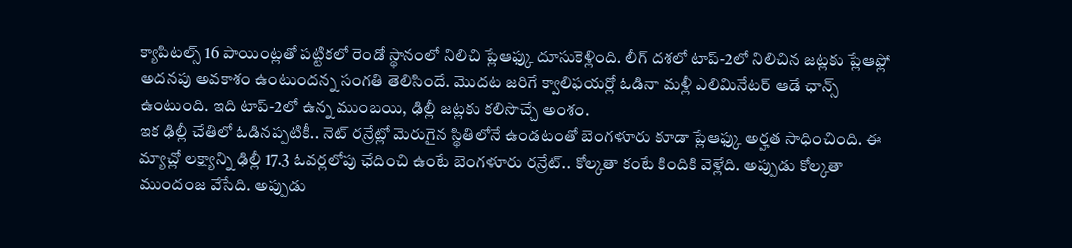క్యాపిటల్స్ 16 పాయింట్లతో పట్టికలో రెండో స్థానంలో నిలిచి ప్లేఆఫ్కు దూసుకెళ్లింది. లీగ్ దశలో టాప్-2లో నిలిచిన జట్లకు ప్లేఆఫ్లో అదనపు అవకాశం ఉంటుందన్న సంగతి తెలిసిందే. మొదట జరిగే క్వాలిఫయర్లో ఓడినా మళ్లీ ఎలిమినేటర్ ఆడే ఛాన్స్ ఉంటుంది. ఇది టాప్-2లో ఉన్న ముంబయి, ఢిల్లీ జట్లకు కలిసొచ్చే అంశం.
ఇక ఢిల్లీ చేతిలో ఓడినప్పటికీ.. నెట్ రన్రేట్లో మెరుగైన స్థితిలోనే ఉండటంతో బెంగళూరు కూడా ప్లేఆఫ్కు అర్హత సాధించింది. ఈ మ్యాచ్లో లక్ష్యాన్ని ఢిల్లీ 17.3 ఓవర్లలోపు ఛేదించి ఉంటే బెంగళూరు రన్రేట్.. కోల్కతా కంటే కిందికి వెళ్లేది. అప్పుడు కోల్కతా ముందంజ వేసేది. అప్పుడు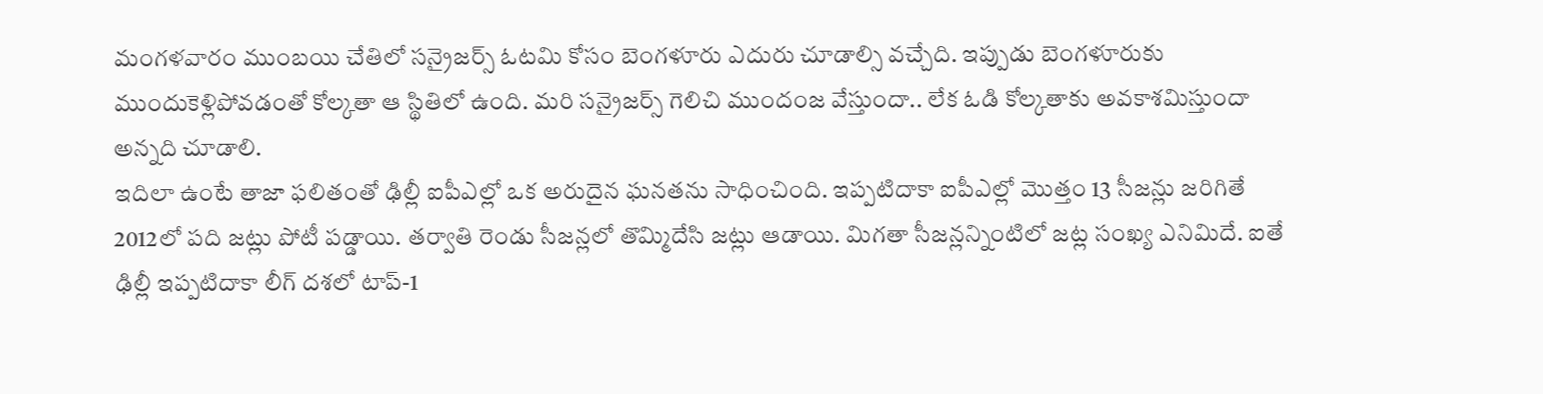మంగళవారం ముంబయి చేతిలో సన్రైజర్స్ ఓటమి కోసం బెంగళూరు ఎదురు చూడాల్సి వచ్చేది. ఇప్పుడు బెంగళూరుకు ముందుకెళ్లిపోవడంతో కోల్కతా ఆ స్థితిలో ఉంది. మరి సన్రైజర్స్ గెలిచి ముందంజ వేస్తుందా.. లేక ఓడి కోల్కతాకు అవకాశమిస్తుందా అన్నది చూడాలి.
ఇదిలా ఉంటే తాజా ఫలితంతో ఢిల్లీ ఐపీఎల్లో ఒక అరుదైన ఘనతను సాధించింది. ఇప్పటిదాకా ఐపీఎల్లో మొత్తం 13 సీజన్లు జరిగితే 2012లో పది జట్లు పోటీ పడ్డాయి. తర్వాతి రెండు సీజన్లలో తొమ్మిదేసి జట్లు ఆడాయి. మిగతా సీజన్లన్నింటిలో జట్ల సంఖ్య ఎనిమిదే. ఐతే ఢిల్లీ ఇప్పటిదాకా లీగ్ దశలో టాప్-1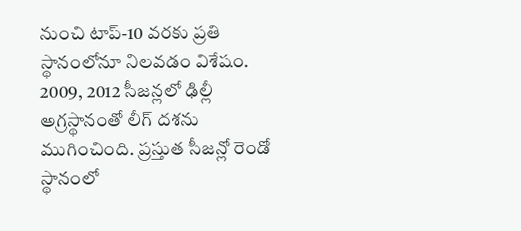నుంచి టాప్-10 వరకు ప్రతి స్థానంలోనూ నిలవడం విశేషం. 2009, 2012 సీజన్లలో ఢిల్లీ అగ్రస్థానంతో లీగ్ దశను ముగించింది. ప్రస్తుత సీజన్లో రెండో స్థానంలో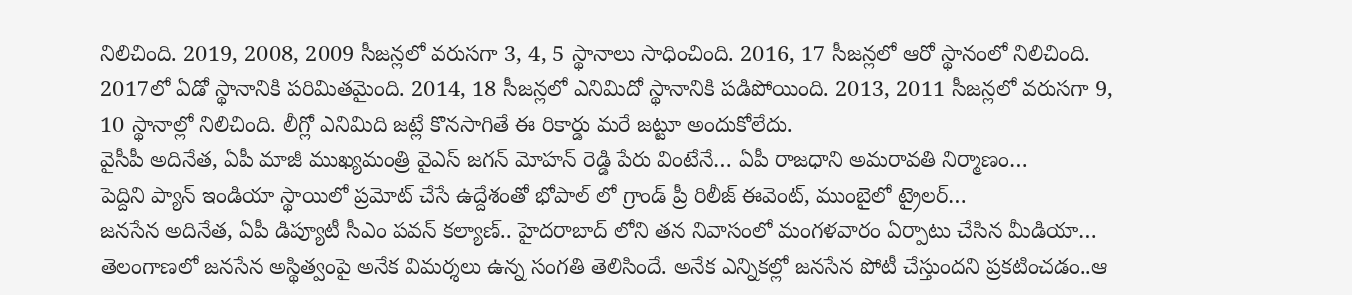నిలిచింది. 2019, 2008, 2009 సీజన్లలో వరుసగా 3, 4, 5 స్థానాలు సాధించింది. 2016, 17 సీజన్లలో ఆరో స్థానంలో నిలిచింది. 2017లో ఏడో స్థానానికి పరిమితమైంది. 2014, 18 సీజన్లలో ఎనిమిదో స్థానానికి పడిపోయింది. 2013, 2011 సీజన్లలో వరుసగా 9, 10 స్థానాల్లో నిలిచింది. లీగ్లో ఎనిమిది జట్లే కొనసాగితే ఈ రికార్డు మరే జట్టూ అందుకోలేదు.
వైసీపీ అదినేత, ఏపీ మాజీ ముఖ్యమంత్రి వైఎస్ జగన్ మోహన్ రెడ్డి పేరు వింటేనే… ఏపీ రాజధాని అమరావతి నిర్మాణం…
పెద్దిని ప్యాన్ ఇండియా స్థాయిలో ప్రమోట్ చేసే ఉద్దేశంతో భోపాల్ లో గ్రాండ్ ప్రీ రిలీజ్ ఈవెంట్, ముంబైలో ట్రైలర్…
జనసేన అదినేత, ఏపీ డిప్యూటీ సీఎం పవన్ కల్యాణ్.. హైదరాబాద్ లోని తన నివాసంలో మంగళవారం ఏర్పాటు చేసిన మీడియా…
తెలంగాణలో జనసేన అస్థిత్వంపై అనేక విమర్శలు ఉన్న సంగతి తెలిసిందే. అనేక ఎన్నికల్లో జనసేన పోటీ చేస్తుందని ప్రకటించడం..ఆ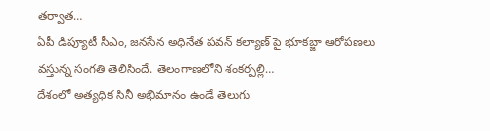తర్వాత…
ఏపీ డిప్యూటీ సీఎం, జనసేన అధినేత పవన్ కల్యాణ్ పై భూకబ్జా ఆరోపణలు వస్తున్న సంగతి తెలిసిందే. తెలంగాణలోని శంకర్పల్లి…
దేశంలో అత్యధిక సినీ అభిమానం ఉండే తెలుగు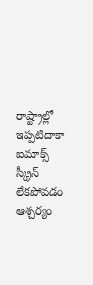రాష్ట్రాల్లో ఇప్పటిదాకా ఐమాక్స్ స్క్రీన్ లేకపోవడం ఆశ్చర్యం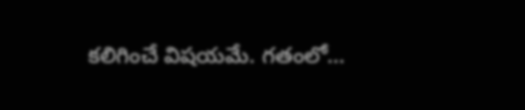కలిగించే విషయమే. గతంలో…